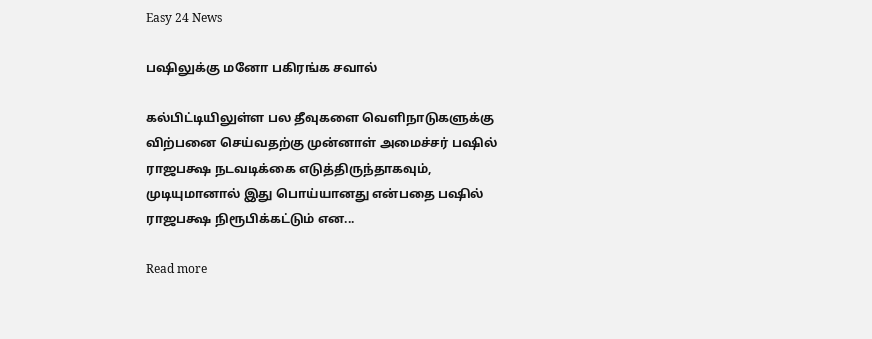Easy 24 News

பஷிலுக்கு மனோ பகிரங்க சவால்

கல்பிட்டியிலுள்ள பல தீவுகளை வெளிநாடுகளுக்கு விற்பனை செய்வதற்கு முன்னாள் அமைச்சர் பஷில் ராஜபக்ஷ நடவடிக்கை எடுத்திருந்தாகவும், முடியுமானால் இது பொய்யானது என்பதை பஷில் ராஜபக்ஷ நிரூபிக்கட்டும் என...

Read more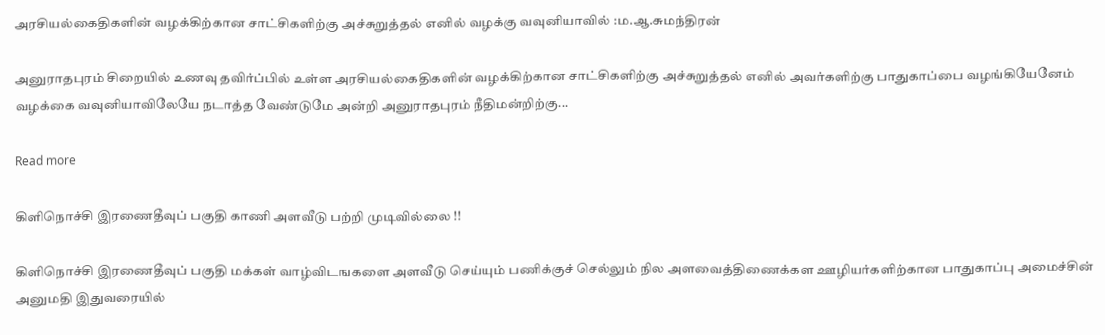அரசியல்கைதிகளின் வழக்கிற்கான சாட்சிகளிற்கு அச்சுறுத்தல் எனில் வழக்கு வவுனியாவில் :ம.ஆ.சுமந்திரன்

அனுராதபுரம் சிறையில் உணவு தவிர்ப்பில் உள்ள அரசியல்கைதிகளின் வழக்கிற்கான சாட்சிகளிற்கு அச்சுறுத்தல் எனில் அவர்களிற்கு பாதுகாப்பை வழங்கியேனேம் வழக்கை வவுனியாவிலேயே நடாத்த வேண்டுமே அன்றி அனுராதபுரம் நீதிமன்றிற்கு...

Read more

கிளிநொச்சி இரணைதீவுப் பகுதி காணி அளவீடு பற்றி முடிவில்லை !!

கிளிநொச்சி இரணைதீவுப் பகுதி மக்கள் வாழ்விடஙகளை அளவீடு செய்யும் பணிக்குச் செல்லும் நில அளவைத்திணைக்கள ஊழியர்களிற்கான பாதுகாப்பு அமைச்சின் அனுமதி இதுவரையில்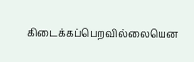கிடைக்கப்பெறவில்லையென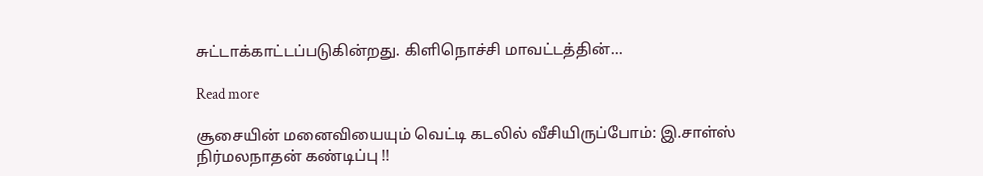சுட்டாக்காட்டப்படுகின்றது. கிளிநொச்சி மாவட்டத்தின்...

Read more

சூசையின் மனைவியையும் வெட்டி கடலில் வீசியிருப்போம்: இ.சாள்ஸ் நிர்மலநாதன் கண்டிப்பு !!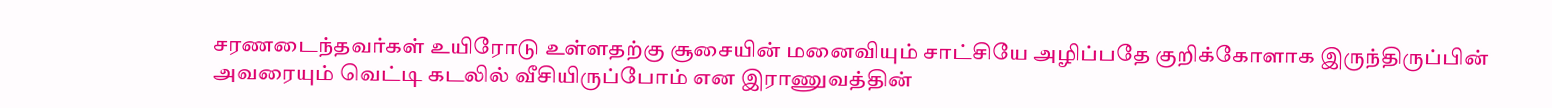சரணடைந்தவர்கள் உயிரோடு உள்ளதற்கு சூசையின் மனைவியும் சாட்சியே அழிப்பதே குறிக்கோளாக இருந்திருப்பின் அவரையும் வெட்டி கடலில் வீசியிருப்போம் என இராணுவத்தின்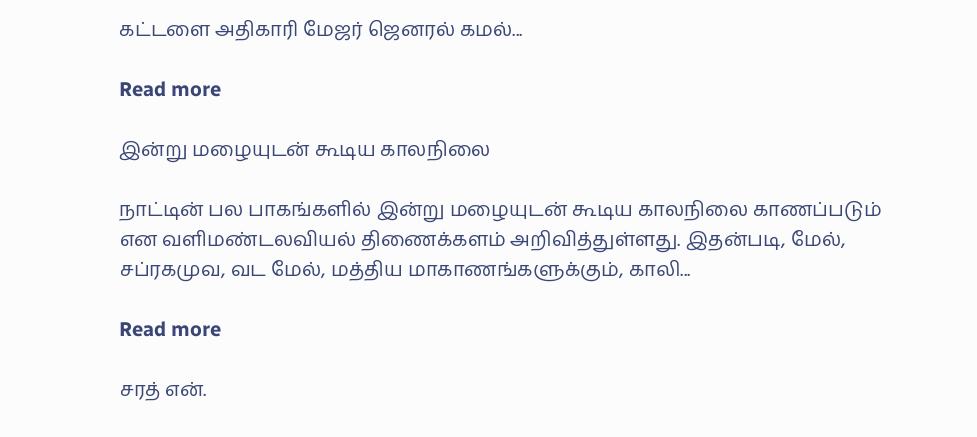கட்டளை அதிகாரி மேஜர் ஜெனரல் கமல்...

Read more

இன்று மழையுடன் கூடிய காலநிலை

நாட்டின் பல பாகங்களில் இன்று மழையுடன் கூடிய காலநிலை காணப்படும் என வளிமண்டலவியல் திணைக்களம் அறிவித்துள்ளது. இதன்படி, மேல், சப்ரகமுவ, வட மேல், மத்திய மாகாணங்களுக்கும், காலி...

Read more

சரத் என்.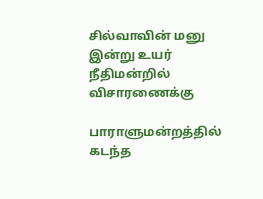சில்வாவின் மனு இன்று உயர் நீதிமன்றில் விசாரணைக்கு

பாராளுமன்றத்தில் கடந்த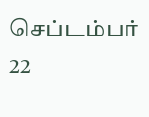செப்டம்பர் 22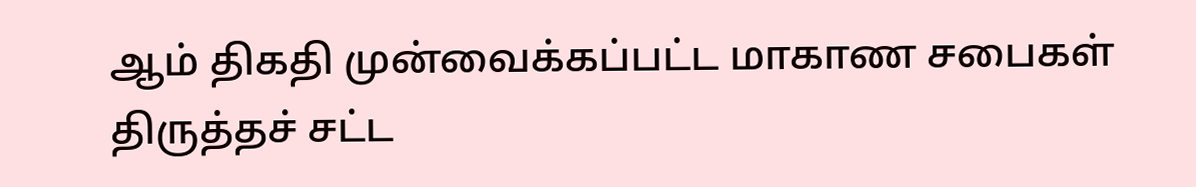ஆம் திகதி முன்வைக்கப்பட்ட மாகாண சபைகள் திருத்தச் சட்ட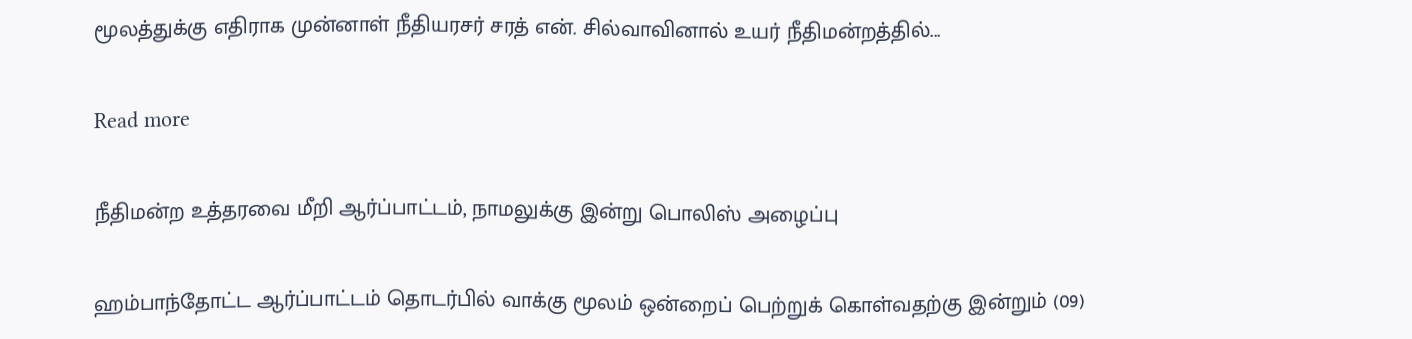மூலத்துக்கு எதிராக முன்னாள் நீதியரசர் சரத் என். சில்வாவினால் உயர் நீதிமன்றத்தில்...

Read more

நீதிமன்ற உத்தரவை மீறி ஆர்ப்பாட்டம், நாமலுக்கு இன்று பொலிஸ் அழைப்பு

ஹம்பாந்தோட்ட ஆர்ப்பாட்டம் தொடர்பில் வாக்கு மூலம் ஒன்றைப் பெற்றுக் கொள்வதற்கு இன்றும் (09)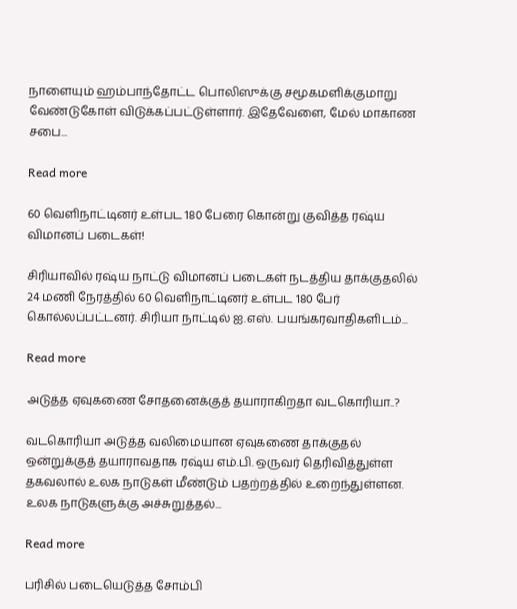நாளையும் ஹம்பாந்தோட்ட பொலிஸுக்கு சமூகமளிக்குமாறு வேண்டுகோள் விடுக்கப்பட்டுள்ளார். இதேவேளை, மேல் மாகாண சபை...

Read more

60 வெளிநாட்டினர் உள்பட 180 பேரை கொன்று குவித்த ரஷ்ய விமானப் படைகள்!

சிரியாவில் ரஷ்ய நாட்டு விமானப் படைகள் நடத்திய தாக்குதலில் 24 மணி நேரத்தில் 60 வெளிநாட்டினர் உள்பட 180 பேர் கொல்லப்பட்டனர். சிரியா நாட்டில் ஐ.எஸ். பயங்கரவாதிகளிடம்...

Read more

அடுத்த ஏவுகணை சோதனைக்குத் தயாராகிறதா வடகொரியா..?

வடகொரியா அடுத்த வலிமையான ஏவுகணை தாக்குதல் ஒன்றுக்குத் தயாராவதாக ரஷ்ய எம்.பி. ஒருவர் தெரிவித்துள்ள தகவலால் உலக நாடுகள் மீண்டும் பதற்றத்தில் உறைந்துள்ளன. உலக நாடுகளுக்கு அச்சுறுத்தல்...

Read more

பரிசில் படையெடுத்த சோம்பி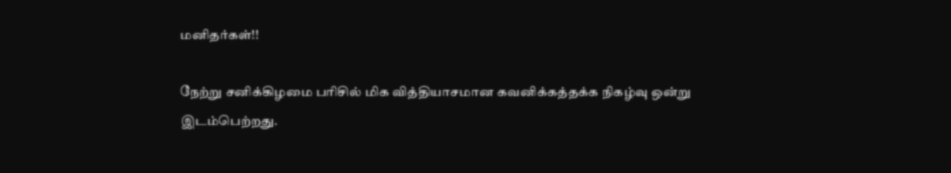மனிதர்கள்!!

நேற்று சனிக்கிழமை பரிசில் மிக வித்தியாசமான கவனிக்கத்தக்க நிகழ்வு ஒன்று இடம்பெற்றது.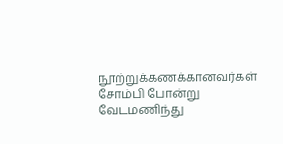நூற்றுக்கணக்கானவர்கள் சோம்பி போன்று வேடமணிந்து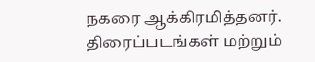நகரை ஆக்கிரமித்தனர். திரைப்படங்கள் மற்றும்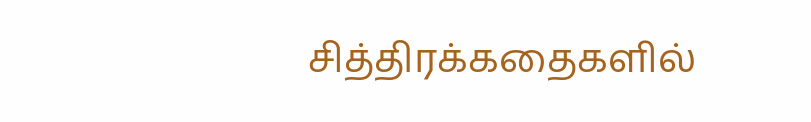சித்திரக்கதைகளில்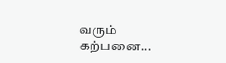வரும் கற்பனை...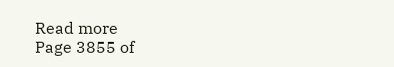Read more
Page 3855 of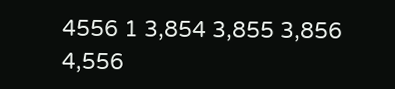4556 1 3,854 3,855 3,856 4,556